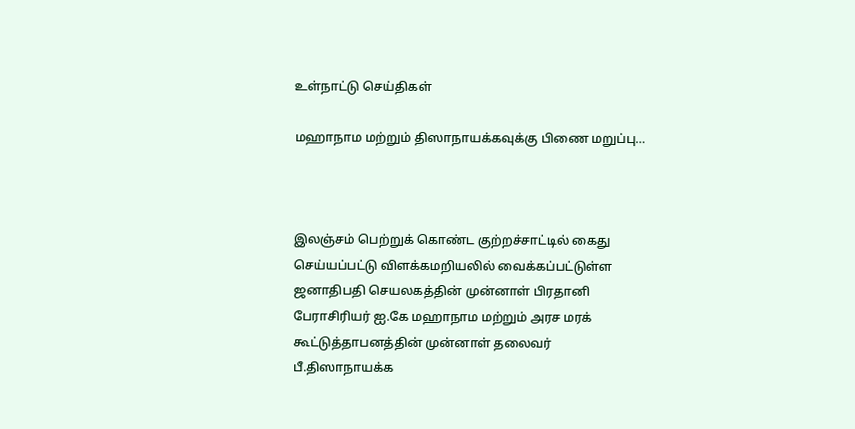உள்நாட்டு செய்திகள்

மஹாநாம மற்றும் திஸாநாயக்கவுக்கு பிணை மறுப்பு…



இலஞ்சம் பெற்றுக் கொண்ட குற்றச்சாட்டில் கைது செய்யப்பட்டு விளக்கமறியலில் வைக்கப்பட்டுள்ள ஜனாதிபதி செயலகத்தின் முன்னாள் பிரதானி பேராசிரியர் ஐ.கே மஹாநாம மற்றும் அரச மரக் கூட்டுத்தாபனத்தின் முன்னாள் தலைவர் பீ.திஸாநாயக்க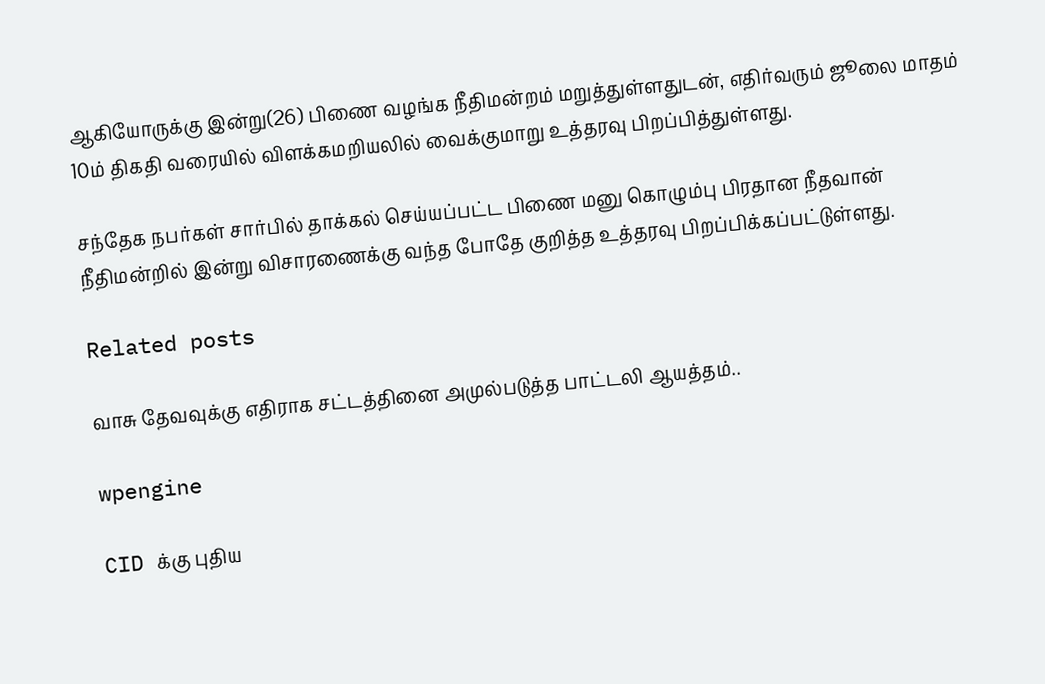ஆகியோருக்கு இன்று(26) பிணை வழங்க நீதிமன்றம் மறுத்துள்ளதுடன், எதிர்வரும் ஜூலை மாதம் 10ம் திகதி வரையில் விளக்கமறியலில் வைக்குமாறு உத்தரவு பிறப்பித்துள்ளது.

சந்தேக நபர்கள் சார்பில் தாக்கல் செய்யப்பட்ட பிணை மனு கொழும்பு பிரதான நீதவான் நீதிமன்றில் இன்று விசாரணைக்கு வந்த போதே குறித்த உத்தரவு பிறப்பிக்கப்பட்டுள்ளது.

Related posts

வாசு தேவவுக்கு எதிராக சட்டத்தினை அமுல்படுத்த பாட்டலி ஆயத்தம்..

wpengine

CID க்கு புதிய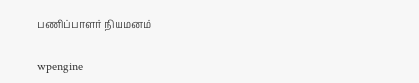பணிப்பாளர் நியமனம்

wpengine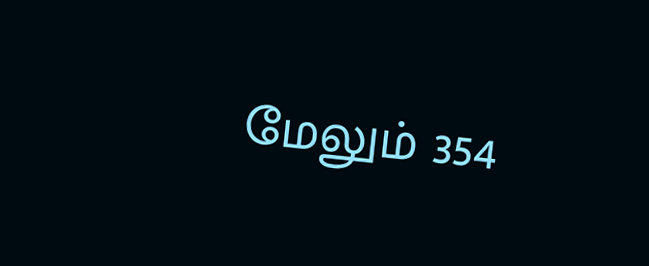மேலும் 354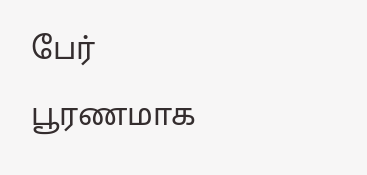பேர் பூரணமாக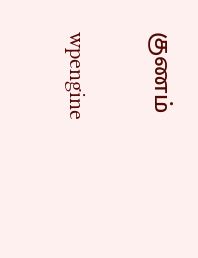குணம்

wpengine